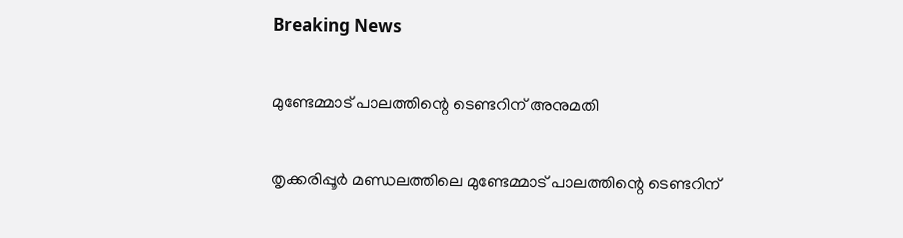Breaking News

മുണ്ടേമ്മാട് പാലത്തിന്റെ ടെണ്ടറിന് അനുമതി

തൃക്കരിപ്പൂർ മണ്ഡലത്തിലെ മുണ്ടേമ്മാട് പാലത്തിന്റെ ടെണ്ടറിന്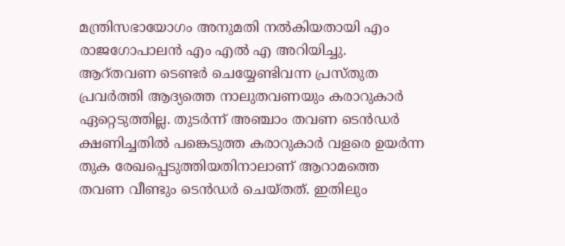മന്ത്രിസഭായോഗം അനുമതി നൽകിയതായി എം രാജഗോപാലൻ എം എൽ എ അറിയിച്ചു.
ആറ്തവണ ടെണ്ടർ ചെയ്യേണ്ടിവന്ന പ്രസ്തുത പ്രവർത്തി ആദ്യത്തെ നാലുതവണയും കരാറുകാർ ഏറ്റെടുത്തില്ല. തുടർന്ന് അഞ്ചാം തവണ ടെൻഡർ ക്ഷണിച്ചതിൽ പങ്കെടുത്ത കരാറുകാർ വളരെ ഉയർന്ന തുക രേഖപ്പെടുത്തിയതിനാലാണ് ആറാമത്തെ തവണ വീണ്ടും ടെൻഡർ ചെയ്തത്. ഇതിലും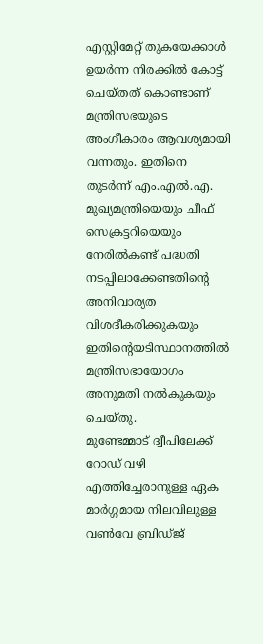എസ്റ്റിമേറ്റ് തുകയേക്കാൾ ഉയർന്ന നിരക്കിൽ കോട്ട് ചെയ്തത് കൊണ്ടാണ് മന്ത്രിസഭയുടെ അംഗീകാരം ആവശ്യമായി വന്നതും. ഇതിനെ തുടർന്ന് എം.എൽ.എ. മുഖ്യമന്ത്രിയെയും ചീഫ് സെക്രട്ടറിയെയും നേരിൽകണ്ട് പദ്ധതി നടപ്പിലാക്കേണ്ടതിന്റെ അനിവാര്യത വിശദീകരിക്കുകയും ഇതിന്റെയടിസ്ഥാനത്തിൽ മന്ത്രിസഭായോഗം അനുമതി നൽകുകയും ചെയ്തു.
മുണ്ടേമ്മാട് ദ്വീപിലേക്ക് റോഡ് വഴി എത്തിച്ചേരാനുള്ള ഏക മാർഗ്ഗമായ നിലവിലുള്ള വൺവേ ബ്രിഡ്ജ്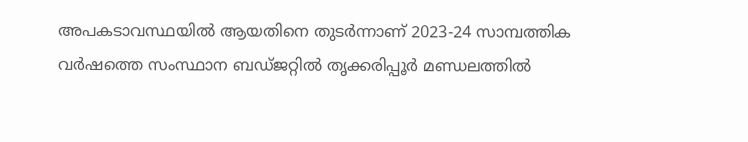അപകടാവസ്ഥയിൽ ആയതിനെ തുടർന്നാണ് 2023-24 സാമ്പത്തിക വർഷത്തെ സംസ്ഥാന ബഡ്ജറ്റിൽ തൃക്കരിപ്പൂർ മണ്ഡലത്തിൽ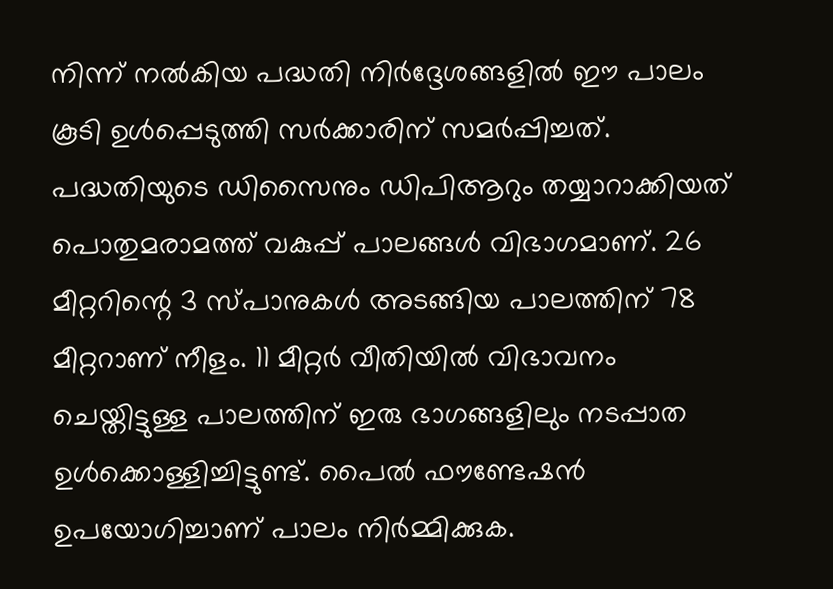നിന്ന് നൽകിയ പദ്ധതി നിർദ്ദേശങ്ങളിൽ ഈ പാലം കൂടി ഉൾപ്പെടുത്തി സർക്കാരിന് സമർപ്പിച്ചത്.
പദ്ധതിയുടെ ഡിസൈനും ഡിപിആറും തയ്യാറാക്കിയത് പൊതുമരാമത്ത് വകുപ്പ് പാലങ്ങൾ വിഭാഗമാണ്. 26 മീറ്ററിന്റെ 3 സ്പാനുകൾ അടങ്ങിയ പാലത്തിന് 78 മീറ്ററാണ് നീളം. 11 മീറ്റർ വീതിയില്‍ വിഭാവനം ചെയ്തിട്ടുള്ള പാലത്തിന് ഇരു ഭാഗങ്ങളിലും നടപ്പാത ഉൾക്കൊള്ളിച്ചിട്ടുണ്ട്. പൈൽ ഫൗണ്ടേഷൻ ഉപയോഗിച്ചാണ് പാലം നിർമ്മിക്കുക.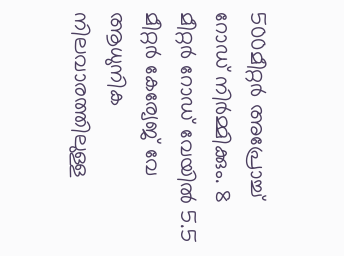500മീറ്റർ അപ്രോച്ച് റോഡ് നിർമ്മിക്കും. 8 മീറ്റർ റോഡ് വേയിൽ 5.5 മീറ്റർ കേര്യേജ് വേ ആധുനിക നിലവാരത്തിലുള്ള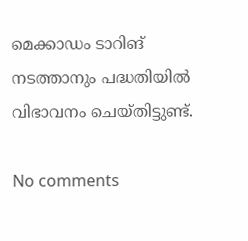മെക്കാഡം ടാറിങ് നടത്താനും പദ്ധതിയിൽ വിഭാവനം ചെയ്തിട്ടുണ്ട്.

No comments